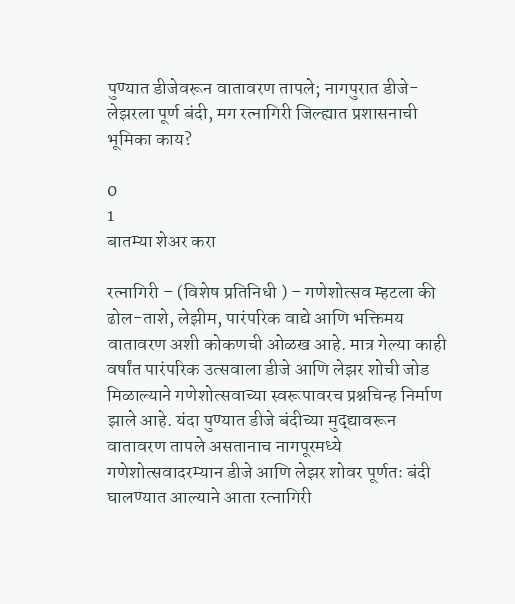पुण्यात डीजेवरून वातावरण तापले; नागपुरात डीजे-लेझरला पूर्ण बंदी, मग रत्नागिरी जिल्ह्यात प्रशासनाची भूमिका काय?

0
1
बातम्या शेअर करा

रत्नागिरी – (विशेष प्रतिनिधी ) – गणेशोत्सव म्हटला की ढोल-ताशे, लेझीम, पारंपरिक वाद्ये आणि भक्तिमय वातावरण अशी कोकणची ओळख आहे. मात्र गेल्या काही वर्षांत पारंपरिक उत्सवाला डीजे आणि लेझर शोची जोड मिळाल्याने गणेशोत्सवाच्या स्वरूपावरच प्रश्नचिन्ह निर्माण झाले आहे. यंदा पुण्यात डीजे बंदीच्या मुद्द्यावरून वातावरण तापले असतानाच नागपूरमध्ये गणेशोत्सवादरम्यान डीजे आणि लेझर शोवर पूर्णतः बंदी घालण्यात आल्याने आता रत्नागिरी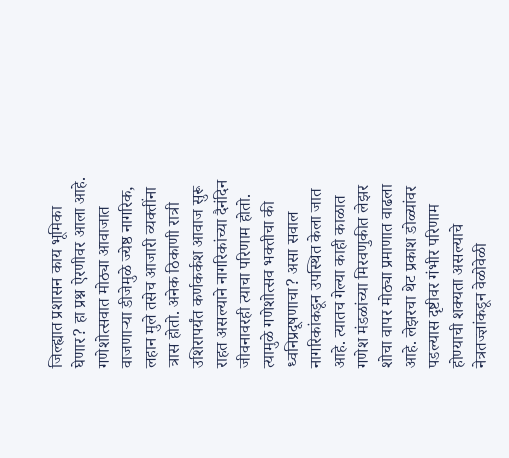जिल्ह्यात प्रशासन काय भूमिका घेणार? हा प्रश्न ऐरणीवर आला आहे.
गणेशोत्सवात मोठ्या आवाजात वाजणाऱ्या डीजेमुळे ज्येष्ठ नागरिक, लहान मुले तसेच आजारी व्यक्तींना त्रास होतो. अनेक ठिकाणी रात्री उशिरापर्यंत कर्णकर्कश आवाज सुरू राहत असल्याने नागरिकांच्या दैनंदिन जीवनावरही त्याचा परिणाम होतो. त्यामुळे गणेशोत्सव भक्तीचा की ध्वनिप्रदूषणाचा? असा सवाल नागरिकांकडून उपस्थित केला जात आहे. त्यातच गेल्या काही काळात गणेश मंडळांच्या मिरवणुकीत लेझर शोचा वापर मोठ्या प्रमाणात वाढला आहे. लेझरचा थेट प्रकाश डोळ्यांवर पडल्यास दृष्टीवर गंभीर परिणाम होण्याची शक्यता असल्याचे नेत्रतज्ज्ञांकडून वेळोवेळी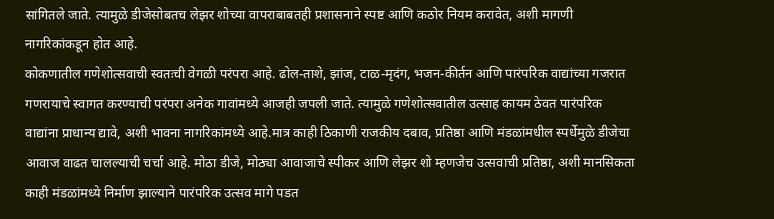सांगितले जाते. त्यामुळे डीजेसोबतच लेझर शोच्या वापराबाबतही प्रशासनाने स्पष्ट आणि कठोर नियम करावेत, अशी मागणी नागरिकांकडून होत आहे.
कोकणातील गणेशोत्सवाची स्वतःची वेगळी परंपरा आहे. ढोल-ताशे, झांज, टाळ-मृदंग, भजन-कीर्तन आणि पारंपरिक वाद्यांच्या गजरात गणरायाचे स्वागत करण्याची परंपरा अनेक गावांमध्ये आजही जपली जाते. त्यामुळे गणेशोत्सवातील उत्साह कायम ठेवत पारंपरिक वाद्यांना प्राधान्य द्यावे, अशी भावना नागरिकांमध्ये आहे.मात्र काही ठिकाणी राजकीय दबाव, प्रतिष्ठा आणि मंडळांमधील स्पर्धेमुळे डीजेचा आवाज वाढत चालल्याची चर्चा आहे. मोठा डीजे, मोठ्या आवाजाचे स्पीकर आणि लेझर शो म्हणजेच उत्सवाची प्रतिष्ठा, अशी मानसिकता काही मंडळांमध्ये निर्माण झाल्याने पारंपरिक उत्सव मागे पडत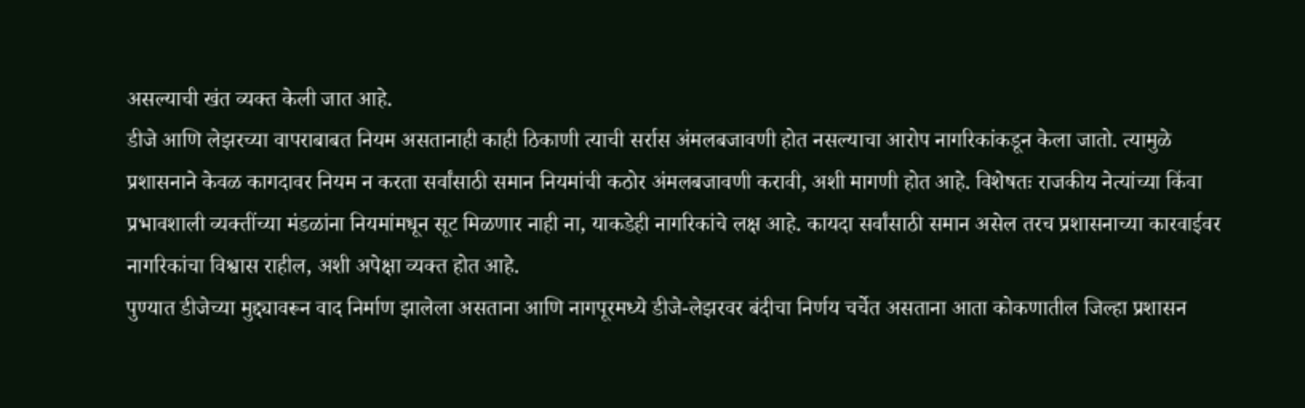असल्याची खंत व्यक्त केली जात आहे.
डीजे आणि लेझरच्या वापराबाबत नियम असतानाही काही ठिकाणी त्याची सर्रास अंमलबजावणी होत नसल्याचा आरोप नागरिकांकडून केला जातो. त्यामुळे प्रशासनाने केवळ कागदावर नियम न करता सर्वांसाठी समान नियमांची कठोर अंमलबजावणी करावी, अशी मागणी होत आहे. विशेषतः राजकीय नेत्यांच्या किंवा प्रभावशाली व्यक्तींच्या मंडळांना नियमांमधून सूट मिळणार नाही ना, याकडेही नागरिकांचे लक्ष आहे. कायदा सर्वांसाठी समान असेल तरच प्रशासनाच्या कारवाईवर नागरिकांचा विश्वास राहील, अशी अपेक्षा व्यक्त होत आहे.
पुण्यात डीजेच्या मुद्द्यावरून वाद निर्माण झालेला असताना आणि नागपूरमध्ये डीजे-लेझरवर बंदीचा निर्णय चर्चेत असताना आता कोकणातील जिल्हा प्रशासन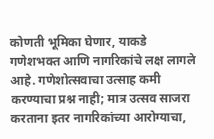कोणती भूमिका घेणार, याकडे गणेशभक्त आणि नागरिकांचे लक्ष लागले आहे. गणेशोत्सवाचा उत्साह कमी करण्याचा प्रश्न नाही; मात्र उत्सव साजरा करताना इतर नागरिकांच्या आरोग्याचा,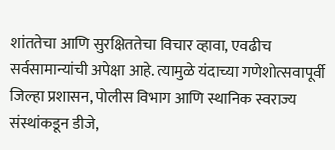शांततेचा आणि सुरक्षिततेचा विचार व्हावा, एवढीच सर्वसामान्यांची अपेक्षा आहे. त्यामुळे यंदाच्या गणेशोत्सवापूर्वी जिल्हा प्रशासन, पोलीस विभाग आणि स्थानिक स्वराज्य संस्थांकडून डीजे,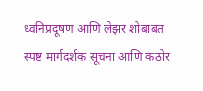ध्वनिप्रदूषण आणि लेझर शोबाबत स्पष्ट मार्गदर्शक सूचना आणि कठोर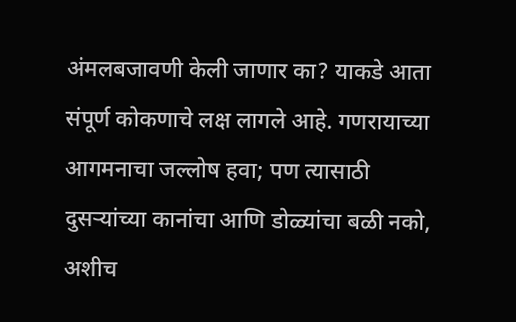अंमलबजावणी केली जाणार का? याकडे आता संपूर्ण कोकणाचे लक्ष लागले आहे. गणरायाच्या आगमनाचा जल्लोष हवा; पण त्यासाठी दुसऱ्यांच्या कानांचा आणि डोळ्यांचा बळी नको, अशीच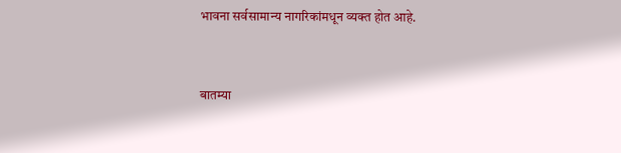भावना सर्वसामान्य नागरिकांमधून व्यक्त होत आहे.


बातम्या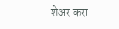शेअर करा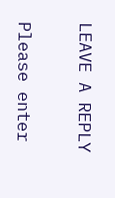LEAVE A REPLY

Please enter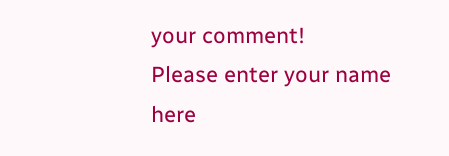your comment!
Please enter your name here